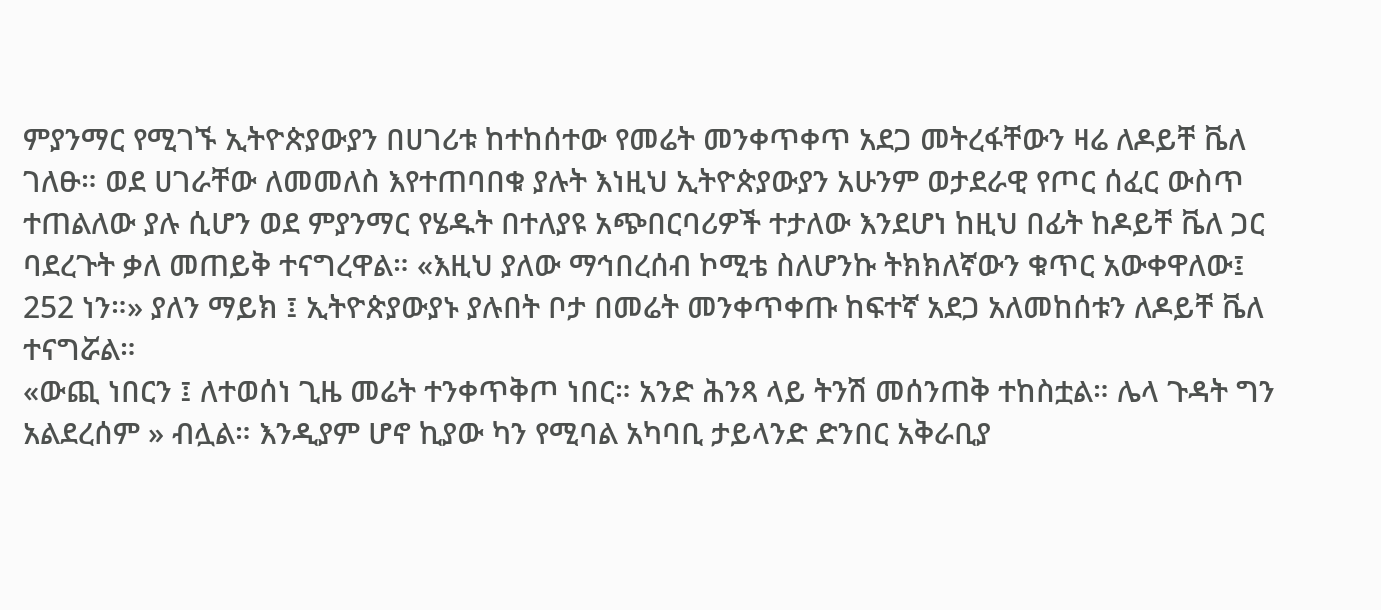ምያንማር የሚገኙ ኢትዮጵያውያን በሀገሪቱ ከተከሰተው የመሬት መንቀጥቀጥ አደጋ መትረፋቸውን ዛሬ ለዶይቸ ቬለ ገለፁ። ወደ ሀገራቸው ለመመለስ እየተጠባበቁ ያሉት እነዚህ ኢትዮጵያውያን አሁንም ወታደራዊ የጦር ሰፈር ውስጥ ተጠልለው ያሉ ሲሆን ወደ ምያንማር የሄዱት በተለያዩ አጭበርባሪዎች ተታለው እንደሆነ ከዚህ በፊት ከዶይቸ ቬለ ጋር ባደረጉት ቃለ መጠይቅ ተናግረዋል። «እዚህ ያለው ማኅበረሰብ ኮሚቴ ስለሆንኩ ትክክለኛውን ቁጥር አውቀዋለው፤ 252 ነን።» ያለን ማይክ ፤ ኢትዮጵያውያኑ ያሉበት ቦታ በመሬት መንቀጥቀጡ ከፍተኛ አደጋ አለመከሰቱን ለዶይቸ ቬለ ተናግሯል።
«ውጪ ነበርን ፤ ለተወሰነ ጊዜ መሬት ተንቀጥቅጦ ነበር። አንድ ሕንጻ ላይ ትንሽ መሰንጠቅ ተከስቷል። ሌላ ጉዳት ግን አልደረሰም » ብሏል። እንዲያም ሆኖ ኪያው ካን የሚባል አካባቢ ታይላንድ ድንበር አቅራቢያ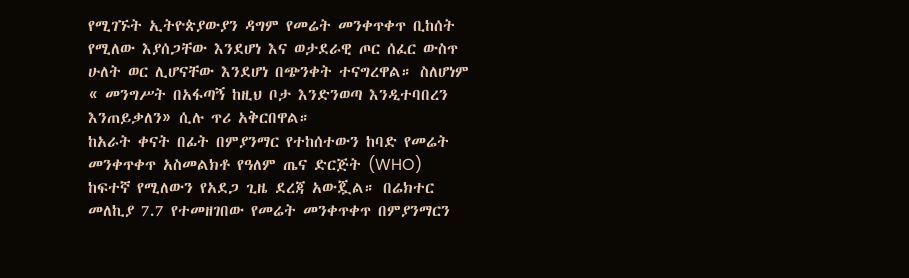የሚገኙት ኢትዮጵያውያን ዳግም የመሬት መንቀጥቀጥ ቢከሰት የሚለው እያሰጋቸው እንደሆነ እና ወታደራዊ ጦር ሰፈር ውስጥ ሁለት ወር ሊሆናቸው እንደሆነ በጭንቀት ተናግረዋል። ስለሆነም « መንግሥት በአፋጣኝ ከዚህ ቦታ እንድንወጣ እንዲተባበረን እንጠይቃለን» ሲሉ ጥሪ አቅርበዋል።
ከአራት ቀናት በፊት በምያንማር የተከሰተውን ከባድ የመሬት መንቀጥቀጥ አስመልክቶ የዓለም ጤና ድርጅት (WHO) ከፍተኛ የሚለውን የአደጋ ጊዜ ደረጃ አውጇል። በሬክተር መለኪያ 7.7 የተመዘገበው የመሬት መንቀጥቀጥ በምያንማርን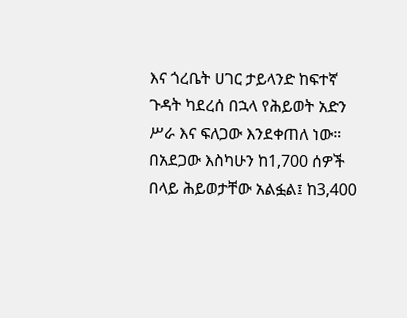እና ጎረቤት ሀገር ታይላንድ ከፍተኛ ጉዳት ካደረሰ በኋላ የሕይወት አድን ሥራ እና ፍለጋው እንደቀጠለ ነው። በአደጋው እስካሁን ከ1,700 ሰዎች በላይ ሕይወታቸው አልፏል፤ ከ3,400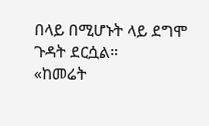በላይ በሚሆኑት ላይ ደግሞ ጉዳት ደርሷል።
«ከመሬት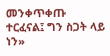መንቀጥቀጡ ተርፈናል፤ ግን ስጋት ላይ ነን»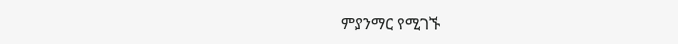ምያንማር የሚገኙ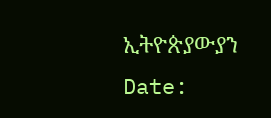ኢትዮጵያውያን
Date: